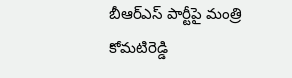బీఆర్ఎస్ పార్టీపై మంత్రి కోమటిరెడ్డి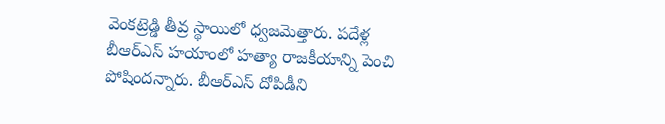వెంకట్రెడ్డి తీవ్ర స్థాయిలో ధ్వజమెత్తారు. పదేళ్ల బీఆర్ఎస్ హయాంలో హత్యా రాజకీయాన్ని పెంచి పోషిందన్నారు. బీఆర్ఎస్ దోపిడీని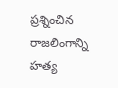ప్రశ్నించిన రాజలింగాన్ని హత్య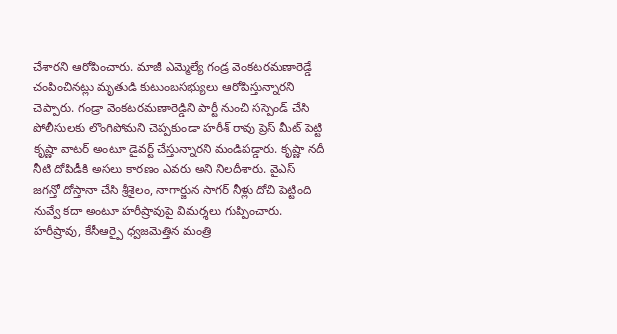చేశారని ఆరోపించారు. మాజీ ఎమ్మెల్యే గండ్ర వెంకటరమణారెడ్డే చంపించినట్లు మృతుడి కుటుంబసభ్యులు ఆరోపిస్తున్నారని చెప్పారు. గండ్రా వెంకటరమణారెడ్డిని పార్టీ నుంచి సస్పెండ్ చేసి పోలీసులకు లొంగిపోమని చెప్పకుండా హరీశ్ రావు ప్రెస్ మీట్ పెట్టి కృష్ణా వాటర్ అంటూ డైవర్ట్ చేస్తున్నారని మండిపడ్డారు. కృష్ణా నదీ నీటి దోపిడీకి అసలు కారణం ఎవరు అని నిలదీశారు. వైఎస్ జగన్తో దోస్తానా చేసి శ్రీశైలం, నాగార్జున సాగర్ నీళ్లు దోచి పెట్టింది నువ్వే కదా అంటూ హరీష్రావుపై విమర్శలు గుప్పించారు.
హరీష్రావు, కేసీఆర్పై ధ్వజమెత్తిన మంత్రి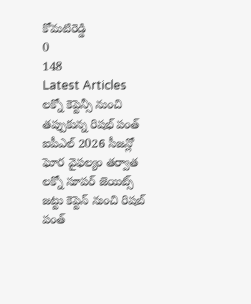కోమటిరెడ్డి
0
148
Latest Articles
లక్నో కెప్టెన్సీ నుంచి తప్పుకున్న రిషభ్ పంత్
ఐపీఎల్ 2026 సీజన్లో ఘోర వైఫల్యం తర్వాత లక్నో సూపర్ జెయిట్స్ జట్టు కెప్టెన్ నుంచి రిషబ్ పంత్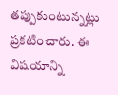తప్పుకుంటున్నట్లు ప్రకటించారు. ఈ విషయాన్ని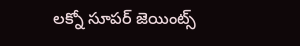లక్నో సూపర్ జెయింట్స్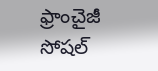ఫ్రాంచైజీ సోషల్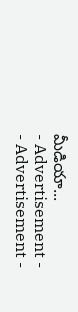మీడియా...
- Advertisement -
- Advertisement -